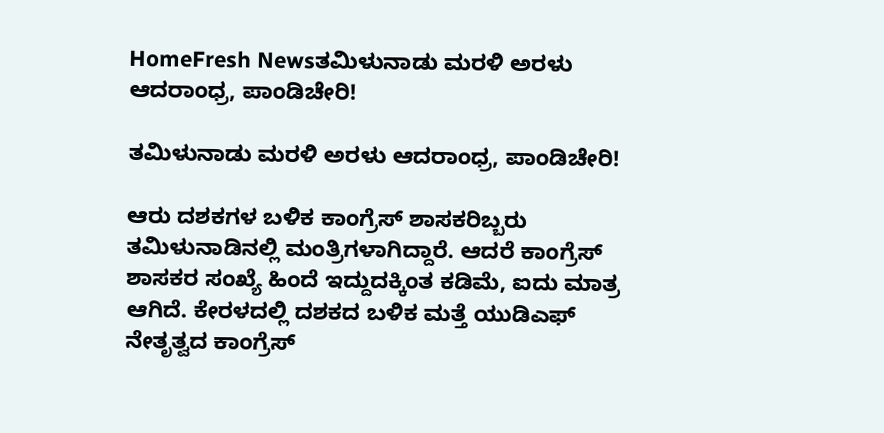HomeFresh Newsತಮಿಳುನಾಡು ಮರಳಿ ಅರಳು ಆದರಾಂಧ್ರ, ಪಾಂಡಿಚೇರಿ!

ತಮಿಳುನಾಡು ಮರಳಿ ಅರಳು ಆದರಾಂಧ್ರ, ಪಾಂಡಿಚೇರಿ!

ಆರು ದಶಕಗಳ ಬಳಿಕ ಕಾಂಗ್ರೆಸ್ ಶಾಸಕರಿಬ್ಬರು ತಮಿಳುನಾಡಿನಲ್ಲಿ ಮಂತ್ರಿಗಳಾಗಿದ್ದಾರೆ. ಆದರೆ ಕಾಂಗ್ರೆಸ್ ಶಾಸಕರ ಸಂಖ್ಯೆ ಹಿಂದೆ ಇದ್ದುದಕ್ಕಿಂತ ಕಡಿಮೆ, ಐದು ಮಾತ್ರ ಆಗಿದೆ. ಕೇರಳದಲ್ಲಿ ದಶಕದ ಬಳಿಕ ಮತ್ತೆ ಯುಡಿಎಫ್ ನೇತೃತ್ವದ ಕಾಂಗ್ರೆಸ್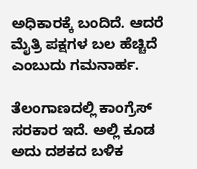ಅಧಿಕಾರಕ್ಕೆ ಬಂದಿದೆ. ಆದರೆ ಮೈತ್ರಿ ಪಕ್ಷಗಳ ಬಲ ಹೆಚ್ಚಿದೆ ಎಂಬುದು ಗಮನಾರ್ಹ.

ತೆಲಂಗಾಣದಲ್ಲಿ ಕಾಂಗ್ರೆಸ್ ಸರಕಾರ ಇದೆ. ಅಲ್ಲಿ ಕೂಡ ಅದು ದಶಕದ ಬಳಿಕ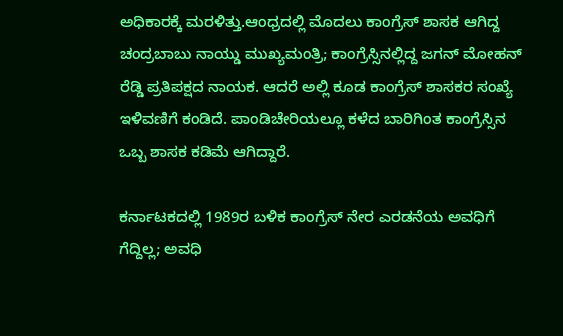ಅಧಿಕಾರಕ್ಕೆ ಮರಳಿತ್ತು.ಆಂಧ್ರದಲ್ಲಿ ಮೊದಲು ಕಾಂಗ್ರೆಸ್ ಶಾಸಕ ಆಗಿದ್ದ ಚಂದ್ರಬಾಬು ನಾಯ್ಡು ಮುಖ್ಯಮಂತ್ರಿ; ಕಾಂಗ್ರೆಸ್ಸಿನಲ್ಲಿದ್ದ ಜಗನ್ ಮೋಹನ್ ರೆಡ್ಡಿ ಪ್ರತಿಪಕ್ಷದ ನಾಯಕ. ಆದರೆ ಅಲ್ಲಿ ಕೂಡ ಕಾಂಗ್ರೆಸ್ ಶಾಸಕರ ಸಂಖ್ಯೆ ಇಳಿವಣಿಗೆ ಕಂಡಿದೆ. ಪಾಂಡಿಚೇರಿಯಲ್ಲೂ ಕಳೆದ ಬಾರಿಗಿಂತ ಕಾಂಗ್ರೆಸ್ಸಿನ ಒಬ್ಬ ಶಾಸಕ ಕಡಿಮೆ ಆಗಿದ್ದಾರೆ.

ಕರ್ನಾಟಕದಲ್ಲಿ 1989ರ ಬಳಿಕ ಕಾಂಗ್ರೆಸ್ ನೇರ ಎರಡನೆಯ ಅವಧಿಗೆ ಗೆದ್ದಿಲ್ಲ; ಅವಧಿ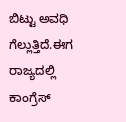ಬಿಟ್ಟು ಅವಧಿ ಗೆಲ್ಲುತ್ತಿದೆ.ಈಗ ರಾಜ್ಯದಲ್ಲಿ ಕಾಂಗ್ರೆಸ್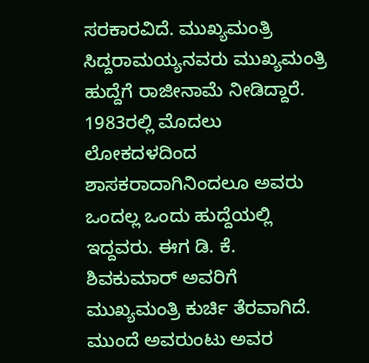ಸರಕಾರವಿದೆ. ಮುಖ್ಯಮಂತ್ರಿ ಸಿದ್ದರಾಮಯ್ಯನವರು ಮುಖ್ಯಮಂತ್ರಿ ಹುದ್ದೆಗೆ ರಾಜೀನಾಮೆ ನೀಡಿದ್ದಾರೆ. 1983ರಲ್ಲಿ ಮೊದಲು ಲೋಕದಳದಿಂದ ಶಾಸಕರಾದಾಗಿನಿಂದಲೂ ಅವರು ಒಂದಲ್ಲ ಒಂದು ಹುದ್ದೆಯಲ್ಲಿ ಇದ್ದವರು. ಈಗ ಡಿ. ಕೆ. ಶಿವಕುಮಾರ್ ಅವರಿಗೆ ಮುಖ್ಯಮಂತ್ರಿ ಕುರ್ಚಿ ತೆರವಾಗಿದೆ. ಮುಂದೆ ಅವರುಂಟು ಅವರ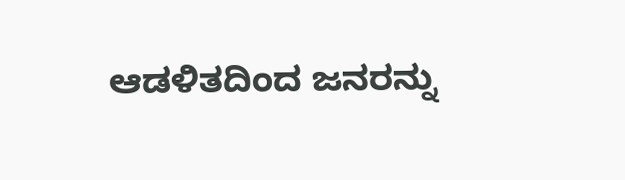ಆಡಳಿತದಿಂದ ಜನರನ್ನು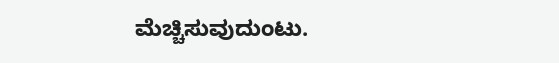ಮೆಚ್ಚಿಸುವುದುಂಟು.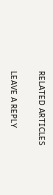RELATED ARTICLES

LEAVE A REPLY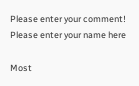Please enter your comment!
Please enter your name here

Most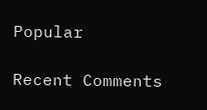Popular

Recent Comments